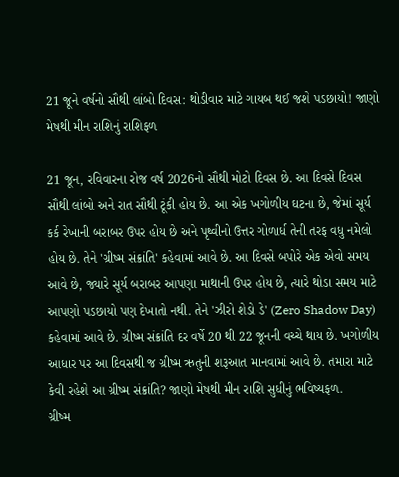21 જૂને વર્ષનો સૌથી લાંબો દિવસ: થોડીવાર માટે ગાયબ થઈ જશે પડછાયો! જાણો મેષથી મીન રાશિનું રાશિફળ

21 જૂન, રવિવારના રોજ વર્ષ 2026નો સૌથી મોટો દિવસ છે. આ દિવસે દિવસ સૌથી લાંબો અને રાત સૌથી ટૂંકી હોય છે. આ એક ખગોળીય ઘટના છે, જેમાં સૂર્ય કર્ક રેખાની બરાબર ઉપર હોય છે અને પૃથ્વીનો ઉત્તર ગોળાર્ધ તેની તરફ વધુ નમેલો હોય છે. તેને 'ગ્રીષ્મ સંક્રાંતિ' કહેવામાં આવે છે. આ દિવસે બપોરે એક એવો સમય આવે છે, જ્યારે સૂર્ય બરાબર આપણા માથાની ઉપર હોય છે, ત્યારે થોડા સમય માટે આપણો પડછાયો પણ દેખાતો નથી. તેને 'ઝીરો શેડો ડે' (Zero Shadow Day) કહેવામાં આવે છે. ગ્રીષ્મ સંક્રાંતિ દર વર્ષે 20 થી 22 જૂનની વચ્ચે થાય છે. ખગોળીય આધાર પર આ દિવસથી જ ગ્રીષ્મ ઋતુની શરૂઆત માનવામાં આવે છે. તમારા માટે કેવી રહેશે આ ગ્રીષ્મ સંક્રાંતિ? જાણો મેષથી મીન રાશિ સુધીનું ભવિષ્યફળ.
ગ્રીષ્મ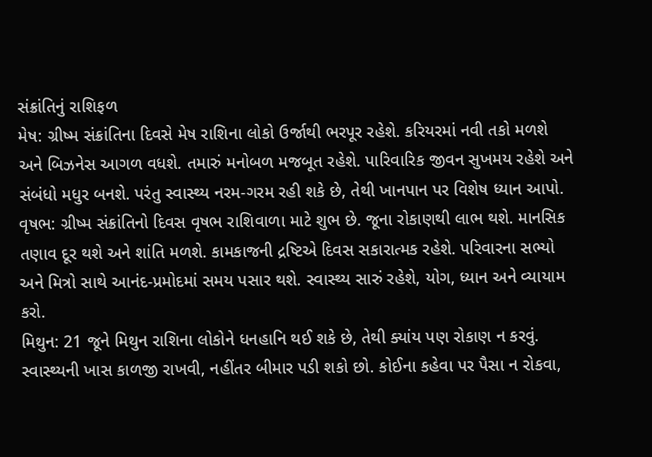સંક્રાંતિનું રાશિફળ
મેષ: ગ્રીષ્મ સંક્રાંતિના દિવસે મેષ રાશિના લોકો ઉર્જાથી ભરપૂર રહેશે. કરિયરમાં નવી તકો મળશે અને બિઝનેસ આગળ વધશે. તમારું મનોબળ મજબૂત રહેશે. પારિવારિક જીવન સુખમય રહેશે અને સંબંધો મધુર બનશે. પરંતુ સ્વાસ્થ્ય નરમ-ગરમ રહી શકે છે, તેથી ખાનપાન પર વિશેષ ધ્યાન આપો.
વૃષભ: ગ્રીષ્મ સંક્રાંતિનો દિવસ વૃષભ રાશિવાળા માટે શુભ છે. જૂના રોકાણથી લાભ થશે. માનસિક તણાવ દૂર થશે અને શાંતિ મળશે. કામકાજની દ્રષ્ટિએ દિવસ સકારાત્મક રહેશે. પરિવારના સભ્યો અને મિત્રો સાથે આનંદ-પ્રમોદમાં સમય પસાર થશે. સ્વાસ્થ્ય સારું રહેશે, યોગ, ધ્યાન અને વ્યાયામ કરો.
મિથુન: 21 જૂને મિથુન રાશિના લોકોને ધનહાનિ થઈ શકે છે, તેથી ક્યાંય પણ રોકાણ ન કરવું. સ્વાસ્થ્યની ખાસ કાળજી રાખવી, નહીંતર બીમાર પડી શકો છો. કોઈના કહેવા પર પૈસા ન રોકવા,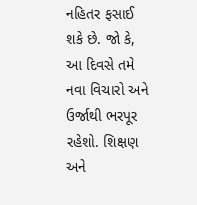નહિતર ફસાઈ શકે છે. જો કે, આ દિવસે તમે નવા વિચારો અને ઉર્જાથી ભરપૂર રહેશો. શિક્ષણ અને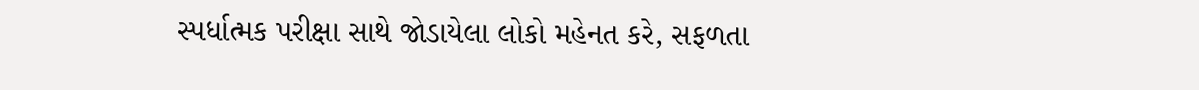સ્પર્ધાત્મક પરીક્ષા સાથે જોડાયેલા લોકો મહેનત કરે, સફળતા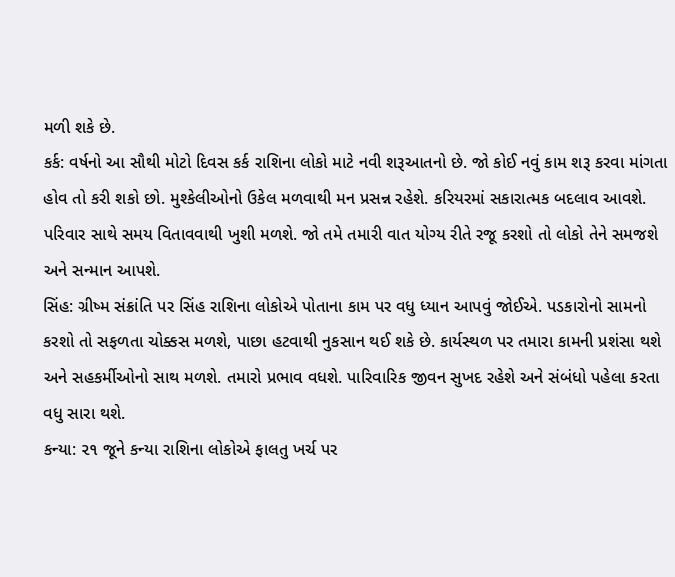મળી શકે છે.
કર્ક: વર્ષનો આ સૌથી મોટો દિવસ કર્ક રાશિના લોકો માટે નવી શરૂઆતનો છે. જો કોઈ નવું કામ શરૂ કરવા માંગતા હોવ તો કરી શકો છો. મુશ્કેલીઓનો ઉકેલ મળવાથી મન પ્રસન્ન રહેશે. કરિયરમાં સકારાત્મક બદલાવ આવશે. પરિવાર સાથે સમય વિતાવવાથી ખુશી મળશે. જો તમે તમારી વાત યોગ્ય રીતે રજૂ કરશો તો લોકો તેને સમજશે અને સન્માન આપશે.
સિંહ: ગ્રીષ્મ સંક્રાંતિ પર સિંહ રાશિના લોકોએ પોતાના કામ પર વધુ ધ્યાન આપવું જોઈએ. પડકારોનો સામનો કરશો તો સફળતા ચોક્કસ મળશે, પાછા હટવાથી નુકસાન થઈ શકે છે. કાર્યસ્થળ પર તમારા કામની પ્રશંસા થશે અને સહકર્મીઓનો સાથ મળશે. તમારો પ્રભાવ વધશે. પારિવારિક જીવન સુખદ રહેશે અને સંબંધો પહેલા કરતા વધુ સારા થશે.
કન્યા: ૨૧ જૂને કન્યા રાશિના લોકોએ ફાલતુ ખર્ચ પર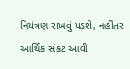નિયંત્રણ રાખવું પડશે, નહીંતર આર્થિક સંકટ આવી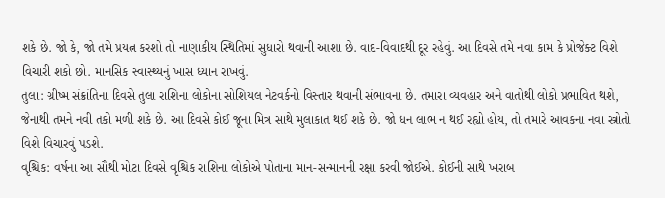શકે છે. જો કે, જો તમે પ્રયત્ન કરશો તો નાણાકીય સ્થિતિમાં સુધારો થવાની આશા છે. વાદ-વિવાદથી દૂર રહેવું. આ દિવસે તમે નવા કામ કે પ્રોજેક્ટ વિશે વિચારી શકો છો. માનસિક સ્વાસ્થ્યનું ખાસ ધ્યાન રાખવું.
તુલા: ગ્રીષ્મ સંક્રાંતિના દિવસે તુલા રાશિના લોકોના સોશિયલ નેટવર્કનો વિસ્તાર થવાની સંભાવના છે. તમારા વ્યવહાર અને વાતોથી લોકો પ્રભાવિત થશે, જેનાથી તમને નવી તકો મળી શકે છે. આ દિવસે કોઈ જૂના મિત્ર સાથે મુલાકાત થઈ શકે છે. જો ધન લાભ ન થઈ રહ્યો હોય, તો તમારે આવકના નવા સ્ત્રોતો વિશે વિચારવું પડશે.
વૃશ્ચિક: વર્ષના આ સૌથી મોટા દિવસે વૃશ્ચિક રાશિના લોકોએ પોતાના માન-સન્માનની રક્ષા કરવી જોઈએ. કોઈની સાથે ખરાબ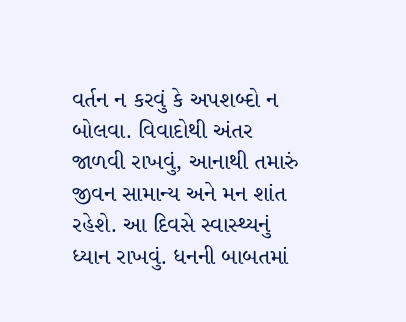વર્તન ન કરવું કે અપશબ્દો ન બોલવા. વિવાદોથી અંતર જાળવી રાખવું, આનાથી તમારું જીવન સામાન્ય અને મન શાંત રહેશે. આ દિવસે સ્વાસ્થ્યનું ધ્યાન રાખવું. ધનની બાબતમાં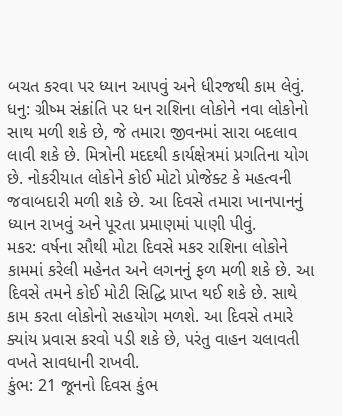બચત કરવા પર ધ્યાન આપવું અને ધીરજથી કામ લેવું.
ધનુ: ગ્રીષ્મ સંક્રાંતિ પર ધન રાશિના લોકોને નવા લોકોનો સાથ મળી શકે છે, જે તમારા જીવનમાં સારા બદલાવ લાવી શકે છે. મિત્રોની મદદથી કાર્યક્ષેત્રમાં પ્રગતિના યોગ છે. નોકરીયાત લોકોને કોઈ મોટો પ્રોજેક્ટ કે મહત્વની જવાબદારી મળી શકે છે. આ દિવસે તમારા ખાનપાનનું ધ્યાન રાખવું અને પૂરતા પ્રમાણમાં પાણી પીવું.
મકર: વર્ષના સૌથી મોટા દિવસે મકર રાશિના લોકોને કામમાં કરેલી મહેનત અને લગનનું ફળ મળી શકે છે. આ દિવસે તમને કોઈ મોટી સિદ્ધિ પ્રાપ્ત થઈ શકે છે. સાથે કામ કરતા લોકોનો સહયોગ મળશે. આ દિવસે તમારે ક્યાંય પ્રવાસ કરવો પડી શકે છે, પરંતુ વાહન ચલાવતી વખતે સાવધાની રાખવી.
કુંભ: 21 જૂનનો દિવસ કુંભ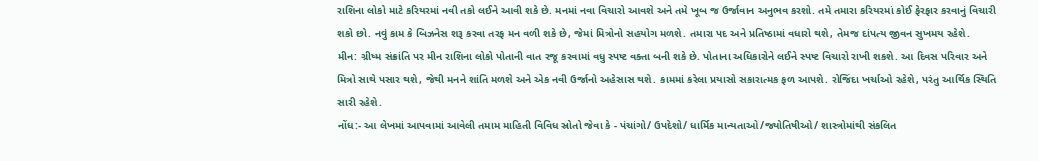રાશિના લોકો માટે કરિયરમાં નવી તકો લઈને આવી શકે છે. મનમાં નવા વિચારો આવશે અને તમે ખૂબ જ ઉર્જાવાન અનુભવ કરશો. તમે તમારા કરિયરમાં કોઈ ફેરફાર કરવાનું વિચારી શકો છો. નવું કામ કે બિઝનેસ શરૂ કરવા તરફ મન વળી શકે છે, જેમાં મિત્રોનો સહયોગ મળશે. તમારા પદ અને પ્રતિષ્ઠામાં વધારો થશે, તેમજ દાંપત્ય જીવન સુખમય રહેશે.
મીન: ગ્રીષ્મ સંક્રાંતિ પર મીન રાશિના લોકો પોતાની વાત રજૂ કરવામાં વધુ સ્પષ્ટ વક્તા બની શકે છે. પોતાના અધિકારોને લઈને સ્પષ્ટ વિચારો રાખી શકશે. આ દિવસ પરિવાર અને મિત્રો સાથે પસાર થશે, જેથી મનને શાંતિ મળશે અને એક નવી ઉર્જાનો અહેસાસ થશે. કામમાં કરેલા પ્રયાસો સકારાત્મક ફળ આપશે. રોજિંદા ખર્ચાઓ રહેશે, પરંતુ આર્થિક સ્થિતિ સારી રહેશે.
નોંધ:- આ લેખમાં આપવામાં આવેલી તમામ માહિતી વિવિધ સ્રોતો જેવા કે - પંચાંગો/ ઉપદેશો/ ધાર્મિક માન્યતાઓ/જ્યોતિષીઓ/ શાસ્ત્રોમાંથી સંકલિત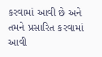કરવામાં આવી છે અને તમને પ્રસારિત કરવામાં આવી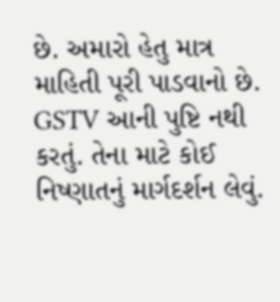છે. અમારો હેતુ માત્ર માહિતી પૂરી પાડવાનો છે. GSTV આની પુષ્ટિ નથી કરતું. તેના માટે કોઈ નિષ્ણાતનું માર્ગદર્શન લેવું.